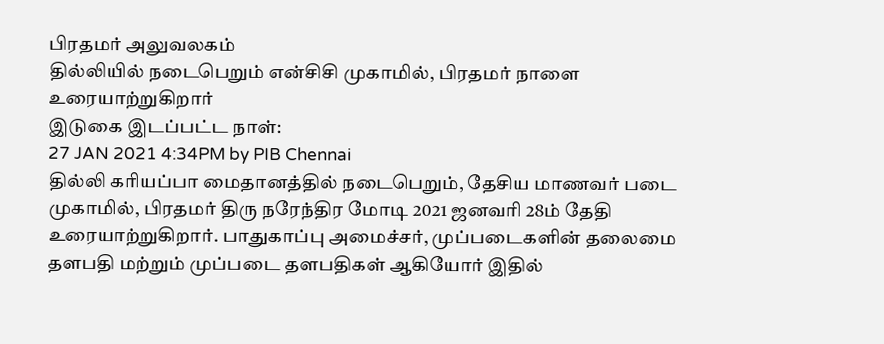பிரதமர் அலுவலகம்
தில்லியில் நடைபெறும் என்சிசி முகாமில், பிரதமர் நாளை உரையாற்றுகிறார்
இடுகை இடப்பட்ட நாள்:
27 JAN 2021 4:34PM by PIB Chennai
தில்லி கரியப்பா மைதானத்தில் நடைபெறும், தேசிய மாணவர் படை முகாமில், பிரதமர் திரு நரேந்திர மோடி 2021 ஜனவரி 28ம் தேதி உரையாற்றுகிறார். பாதுகாப்பு அமைச்சர், முப்படைகளின் தலைமை தளபதி மற்றும் முப்படை தளபதிகள் ஆகியோர் இதில்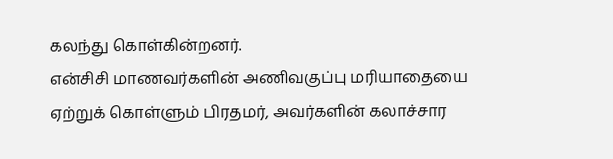கலந்து கொள்கின்றனர்.
என்சிசி மாணவர்களின் அணிவகுப்பு மரியாதையை ஏற்றுக் கொள்ளும் பிரதமர், அவர்களின் கலாச்சார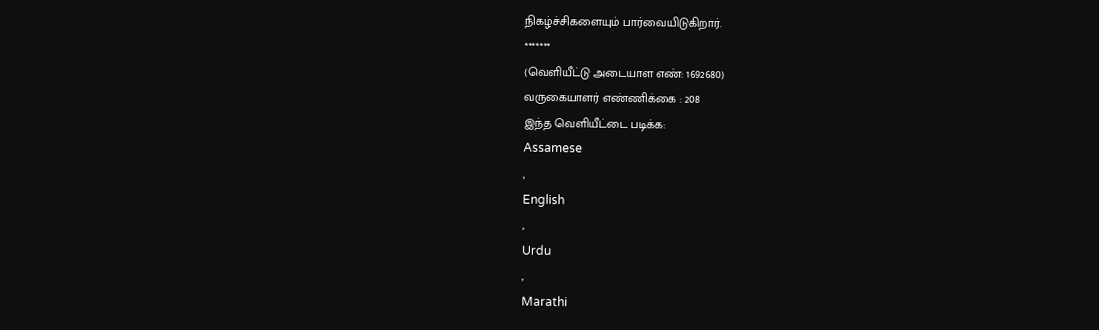நிகழ்ச்சிகளையும் பார்வையிடுகிறார்.
*******
(வெளியீட்டு அடையாள எண்: 1692680)
வருகையாளர் எண்ணிக்கை : 208
இந்த வெளியீட்டை படிக்க:
Assamese
,
English
,
Urdu
,
Marathi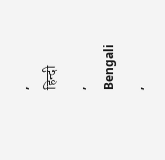,
हिन्दी
,
Bengali
,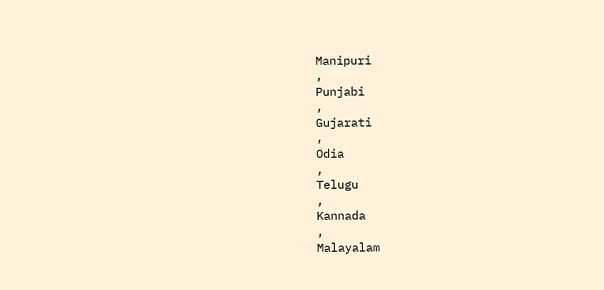Manipuri
,
Punjabi
,
Gujarati
,
Odia
,
Telugu
,
Kannada
,
Malayalam